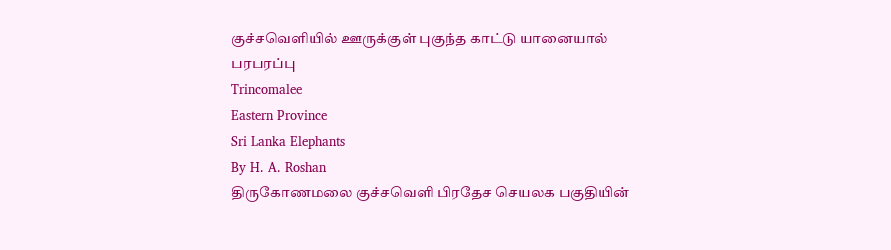குச்சவெளியில் ஊருக்குள் புகுந்த காட்டு யானையால் பரபரப்பு
Trincomalee
Eastern Province
Sri Lanka Elephants
By H. A. Roshan
திருகோணமலை குச்சவெளி பிரதேச செயலக பகுதியின்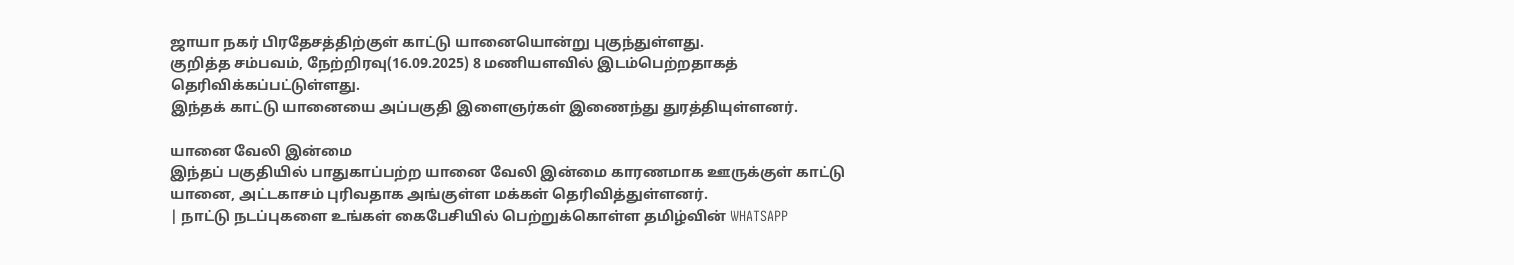ஜாயா நகர் பிரதேசத்திற்குள் காட்டு யானையொன்று புகுந்துள்ளது.
குறித்த சம்பவம், நேற்றிரவு(16.09.2025) 8 மணியளவில் இடம்பெற்றதாகத் தெரிவிக்கப்பட்டுள்ளது.
இந்தக் காட்டு யானையை அப்பகுதி இளைஞர்கள் இணைந்து துரத்தியுள்ளனர்.

யானை வேலி இன்மை
இந்தப் பகுதியில் பாதுகாப்பற்ற யானை வேலி இன்மை காரணமாக ஊருக்குள் காட்டு யானை, அட்டகாசம் புரிவதாக அங்குள்ள மக்கள் தெரிவித்துள்ளனர்.
| நாட்டு நடப்புகளை உங்கள் கைபேசியில் பெற்றுக்கொள்ள தமிழ்வின் WHATSAPP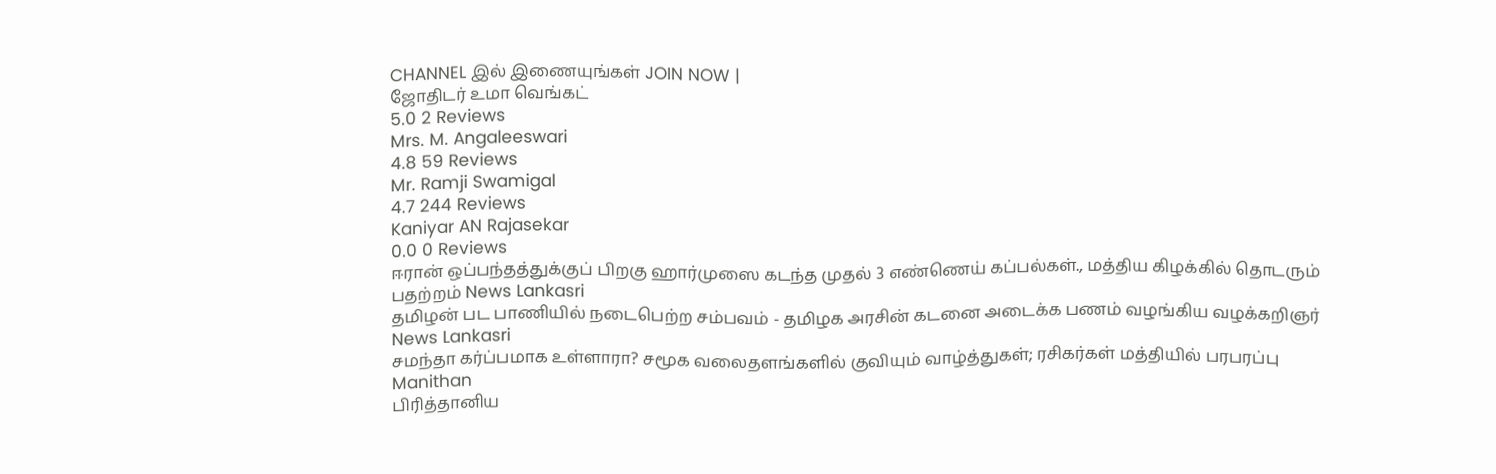CHANNEL இல் இணையுங்கள் JOIN NOW |
ஜோதிடர் உமா வெங்கட்
5.0 2 Reviews
Mrs. M. Angaleeswari
4.8 59 Reviews
Mr. Ramji Swamigal
4.7 244 Reviews
Kaniyar AN Rajasekar
0.0 0 Reviews
ஈரான் ஒப்பந்தத்துக்குப் பிறகு ஹார்முஸை கடந்த முதல் 3 எண்ணெய் கப்பல்கள்., மத்திய கிழக்கில் தொடரும் பதற்றம் News Lankasri
தமிழன் பட பாணியில் நடைபெற்ற சம்பவம் - தமிழக அரசின் கடனை அடைக்க பணம் வழங்கிய வழக்கறிஞர் News Lankasri
சமந்தா கர்ப்பமாக உள்ளாரா? சமூக வலைதளங்களில் குவியும் வாழ்த்துகள்; ரசிகர்கள் மத்தியில் பரபரப்பு Manithan
பிரித்தானிய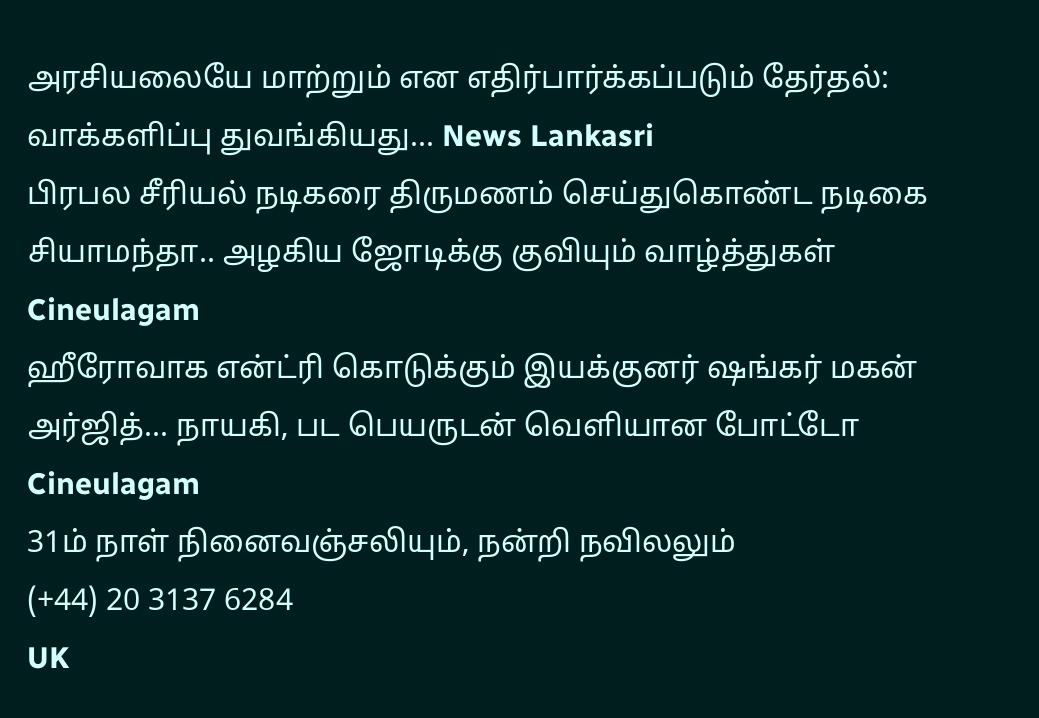அரசியலையே மாற்றும் என எதிர்பார்க்கப்படும் தேர்தல்: வாக்களிப்பு துவங்கியது... News Lankasri
பிரபல சீரியல் நடிகரை திருமணம் செய்துகொண்ட நடிகை சியாமந்தா.. அழகிய ஜோடிக்கு குவியும் வாழ்த்துகள் Cineulagam
ஹீரோவாக என்ட்ரி கொடுக்கும் இயக்குனர் ஷங்கர் மகன் அர்ஜித்... நாயகி, பட பெயருடன் வெளியான போட்டோ Cineulagam
31ம் நாள் நினைவஞ்சலியும், நன்றி நவிலலும்
(+44) 20 3137 6284
UK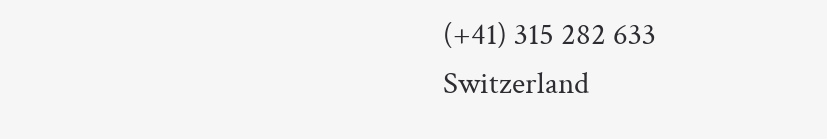(+41) 315 282 633
Switzerland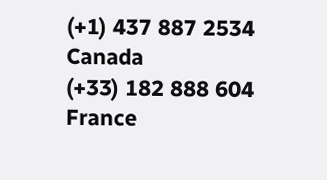(+1) 437 887 2534
Canada
(+33) 182 888 604
France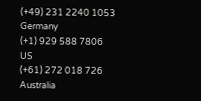(+49) 231 2240 1053
Germany
(+1) 929 588 7806
US
(+61) 272 018 726
Australia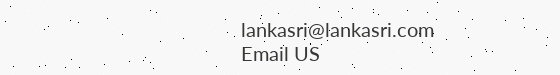lankasri@lankasri.com
Email US